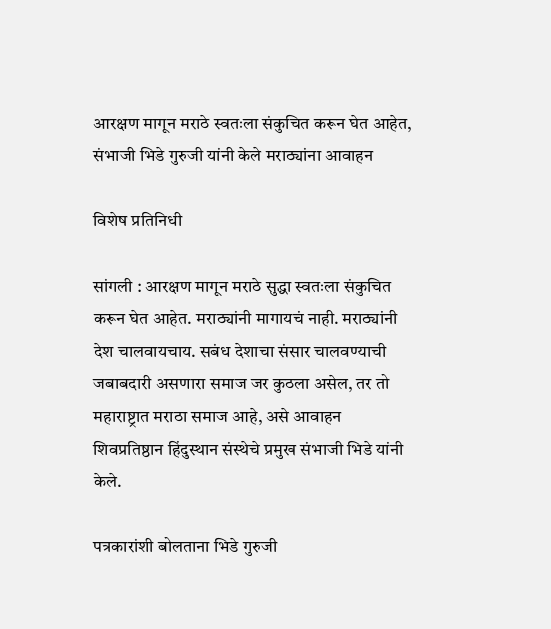आरक्षण मागून मराठे स्वतःला संकुचित करून घेत आहेत, संभाजी भिडे गुरुजी यांनी केले मराठ्यांना आवाहन

विशेष प्रतिनिधी

सांगली : आरक्षण मागून मराठे सुद्धा स्वतःला संकुचित करून घेत आहेत. मराठ्यांनी मागायचं नाही. मराठ्यांनी देश चालवायचाय. सबंध देशाचा संसार चालवण्याची जबाबदारी असणारा समाज जर कुठला असेल, तर तो महाराष्ट्रात मराठा समाज आहे, असे आवाहन शिवप्रतिष्ठान हिंदुस्थान संस्थेचे प्रमुख संभाजी भिडे यांनी केले.

पत्रकारांशी बोलताना भिडे गुरुजी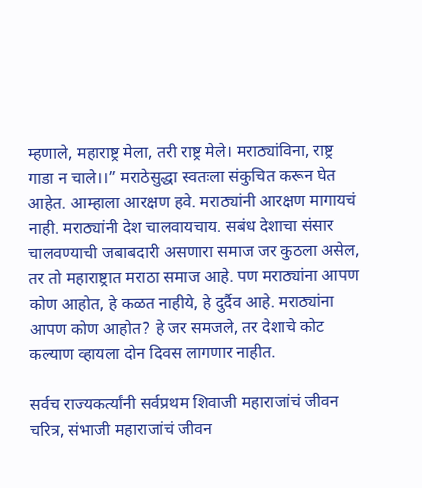म्हणाले, महाराष्ट्र मेला, तरी राष्ट्र मेले। मराठ्यांविना, राष्ट्र गाडा न चाले।।” मराठेसुद्धा स्वतःला संकुचित करून घेत आहेत. आम्हाला आरक्षण हवे. मराठ्यांनी आरक्षण मागायचं नाही. मराठ्यांनी देश चालवायचाय. सबंध देशाचा संसार चालवण्याची जबाबदारी असणारा समाज जर कुठला असेल, तर तो महाराष्ट्रात मराठा समाज आहे. पण मराठ्यांना आपण कोण आहोत, हे कळत नाहीये, हे दुर्दैव आहे. मराठ्यांना आपण कोण आहोत? हे जर समजले, तर देशाचे कोट कल्याण व्हायला दोन दिवस लागणार नाहीत.

सर्वच राज्यकर्त्यांनी सर्वप्रथम शिवाजी महाराजांचं जीवन चरित्र, संभाजी महाराजांचं जीवन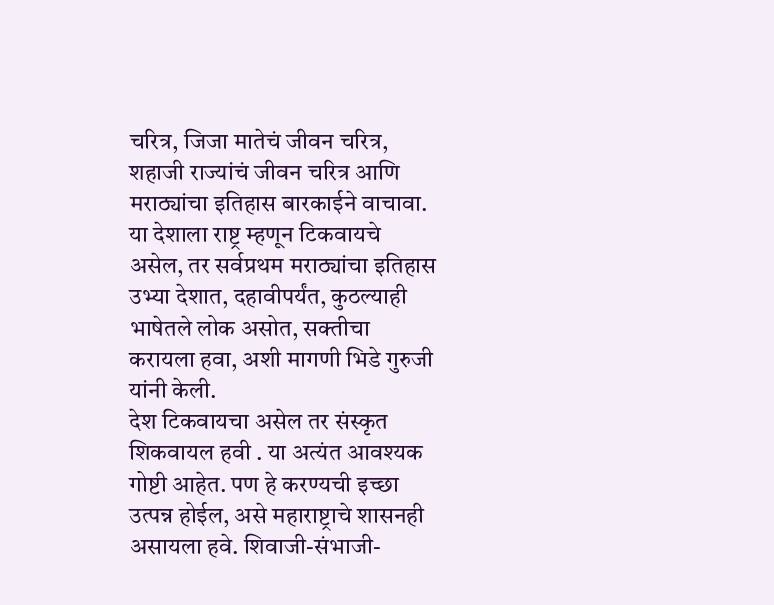चरित्र, जिजा मातेचं जीवन चरित्र, शहाजी राज्यांचं जीवन चरित्र आणि मराठ्यांचा इतिहास बारकाईने वाचावा. या देशाला राष्ट्र म्हणून टिकवायचे असेल, तर सर्वप्रथम मराठ्यांचा इतिहास उभ्या देशात, दहावीपर्यंत, कुठल्याही भाषेतले लोक असोत, सक्तीचा करायला हवा, अशी मागणी भिडे गुरुजी यांनी केली.
देश टिकवायचा असेल तर संस्कृत शिकवायल हवी . या अत्यंत आवश्यक गोष्टी आहेत. पण हे करण्यची इच्छा उत्पन्न होईल, असे महाराष्ट्राचे शासनही असायला हवे. शिवाजी-संभाजी-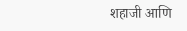शहाजी आणि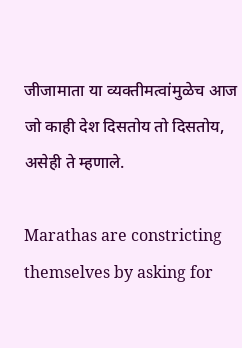जीजामाता या व्यक्तीमत्वांमुळेच आज जो काही देश दिसतोय तो दिसतोय, असेही ते म्हणाले.

Marathas are constricting themselves by asking for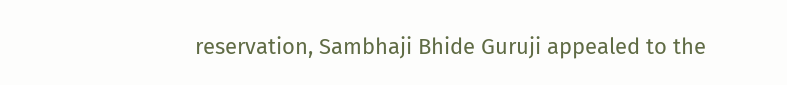reservation, Sambhaji Bhide Guruji appealed to the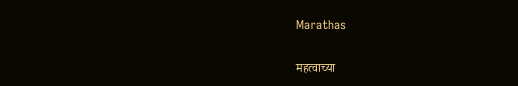Marathas

महत्वाच्या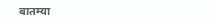बातम्या